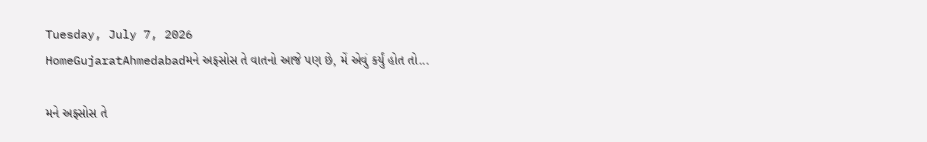Tuesday, July 7, 2026
HomeGujaratAhmedabadમને અફસોસ તે વાતનો આજે પણ છે, મેં એવું કર્યું હોત તો...

મને અફસોસ તે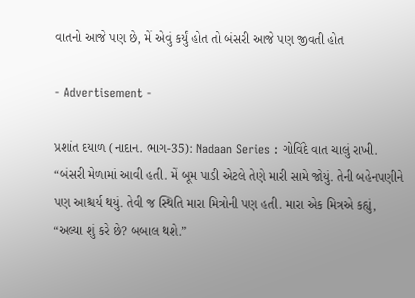વાતનો આજે પણ છે, મેં એવું કર્યું હોત તો બંસરી આજે પણ જીવતી હોત

- Advertisement -

પ્રશાંત દયાળ (નાદાન. ભાગ-35): Nadaan Series : ગોવિંદે વાત ચાલું રાખી. “બંસરી મેળામાં આવી હતી. મેં બૂમ પાડી એટલે તેણે મારી સામે જોયું. તેની બહેનપણીને પણ આશ્ચર્ય થયું. તેવી જ સ્થિતિ મારા મિત્રોની પણ હતી. મારા એક મિત્રએ કહ્યું, “અલ્યા શું કરે છે? બબાલ થશે.”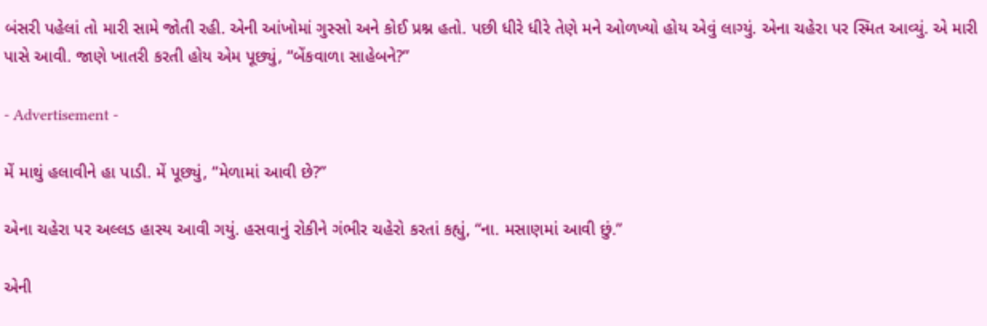બંસરી પહેલાં તો મારી સામે જોતી રહી. એની આંખોમાં ગુસ્સો અને કોઈ પ્રશ્ન હતો. પછી ધીરે ધીરે તેણે મને ઓળખ્યો હોય એવું લાગ્યું. એના ચહેરા પર સ્મિત આવ્યું. એ મારી પાસે આવી. જાણે ખાતરી કરતી હોય એમ પૂછ્યું, “બેંકવાળા સાહેબને?”

- Advertisement -

મેં માથું હલાવીને હા પાડી. મેં પૂછ્યું, “મેળામાં આવી છે?”

એના ચહેરા પર અલ્લડ હાસ્ય આવી ગયું. હસવાનું રોકીને ગંભીર ચહેરો કરતાં કહ્યું, “ના. મસાણમાં આવી છું.”

એની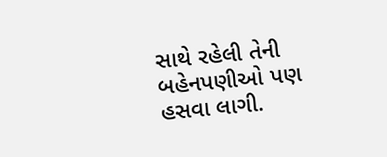સાથે રહેલી તેની બહેનપણીઓ પણ હસવા લાગી.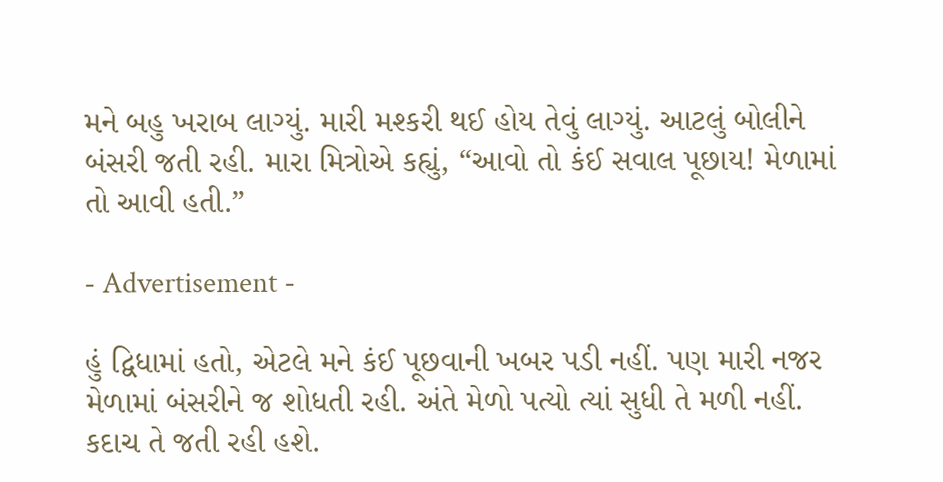મને બહુ ખરાબ લાગ્યું. મારી મશ્કરી થઈ હોય તેવું લાગ્યું. આટલું બોલીને બંસરી જતી રહી. મારા મિત્રોએ કહ્યું, “આવો તો કંઈ સવાલ પૂછાય! મેળામાં તો આવી હતી.”

- Advertisement -

હું દ્વિધામાં હતો, એટલે મને કંઈ પૂછવાની ખબર પડી નહીં. પણ મારી નજર મેળામાં બંસરીને જ શોધતી રહી. અંતે મેળો પત્યો ત્યાં સુધી તે મળી નહીં. કદાચ તે જતી રહી હશે.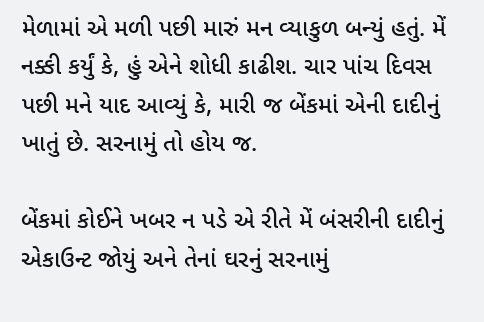મેળામાં એ મળી પછી મારું મન વ્યાકુળ બન્યું હતું. મેં નક્કી કર્યું કે, હું એને શોધી કાઢીશ. ચાર પાંચ દિવસ પછી મને યાદ આવ્યું કે, મારી જ બેંકમાં એની દાદીનું ખાતું છે. સરનામું તો હોય જ.

બેંકમાં કોઈને ખબર ન પડે એ રીતે મેં બંસરીની દાદીનું એકાઉન્ટ જોયું અને તેનાં ઘરનું સરનામું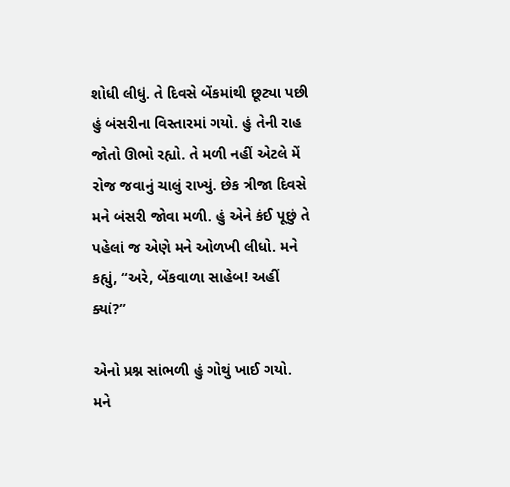શોધી લીધું. તે દિવસે બેંકમાંથી છૂટ્યા પછી હું બંસરીના વિસ્તારમાં ગયો. હું તેની રાહ જોતો ઊભો રહ્યો. તે મળી નહીં એટલે મેં રોજ જવાનું ચાલું રાખ્યું. છેક ત્રીજા દિવસે મને બંસરી જોવા મળી. હું એને કંઈ પૂછું તે પહેલાં જ એણે મને ઓળખી લીધો. મને કહ્યું, “અરે, બેંકવાળા સાહેબ! અહીં ક્યાં?”

એનો પ્રશ્ન સાંભળી હું ગોથું ખાઈ ગયો. મને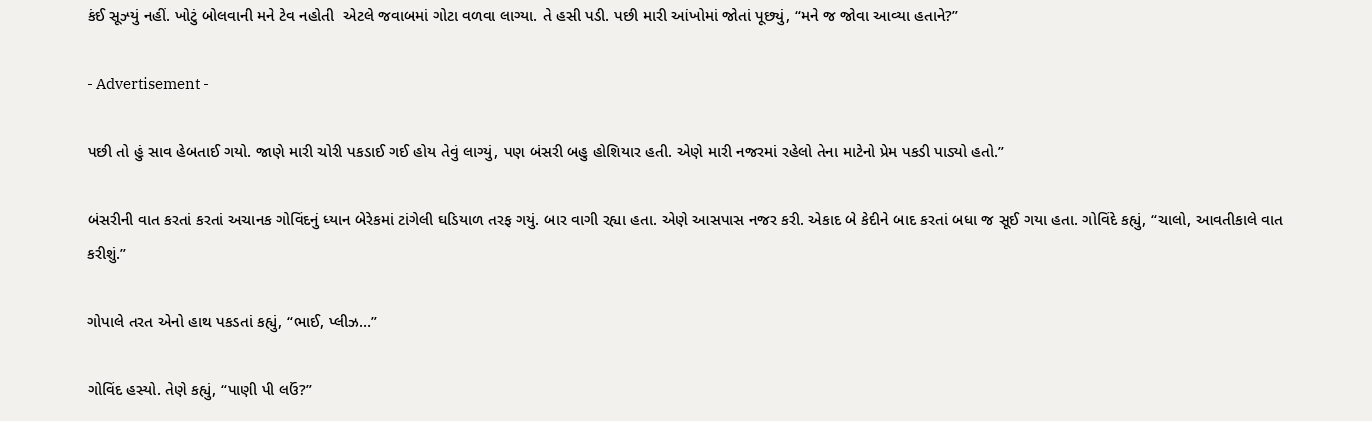કંઈ સૂઝ્યું નહીં. ખોટું બોલવાની મને ટેવ નહોતી  એટલે જવાબમાં ગોટા વળવા લાગ્યા. તે હસી પડી. પછી મારી આંખોમાં જોતાં પૂછ્યું, “મને જ જોવા આવ્યા હતાને?”

- Advertisement -

પછી તો હું સાવ હેબતાઈ ગયો. જાણે મારી ચોરી પકડાઈ ગઈ હોય તેવું લાગ્યું, પણ બંસરી બહુ હોશિયાર હતી. એણે મારી નજરમાં રહેલો તેના માટેનો પ્રેમ પકડી પાડ્યો હતો.”

બંસરીની વાત કરતાં કરતાં અચાનક ગોવિંદનું ધ્યાન બેરેકમાં ટાંગેલી ઘડિયાળ તરફ ગયું. બાર વાગી રહ્યા હતા. એણે આસપાસ નજર કરી. એકાદ બે કેદીને બાદ કરતાં બધા જ સૂઈ ગયા હતા. ગોવિંદે કહ્યું, “ચાલો, આવતીકાલે વાત કરીશું.”

ગોપાલે તરત એનો હાથ પકડતાં કહ્યું, “ભાઈ, પ્લીઝ…”

ગોવિંદ હસ્યો. તેણે કહ્યું, “પાણી પી લઉં?”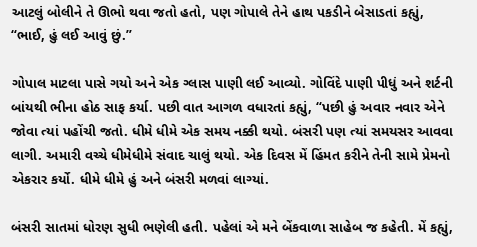આટલું બોલીને તે ઊભો થવા જતો હતો, પણ ગોપાલે તેને હાથ પકડીને બેસાડતાં કહ્યું, “ભાઈ, હું લઈ આવું છું.”

ગોપાલ માટલા પાસે ગયો અને એક ગ્લાસ પાણી લઈ આવ્યો. ગોવિંદે પાણી પીધું અને શર્ટની બાંયથી ભીના હોઠ સાફ કર્યા. પછી વાત આગળ વધારતાં કહ્યું, “પછી હું અવાર નવાર એને જોવા ત્યાં પહોંચી જતો. ધીમે ધીમે એક સમય નક્કી થયો. બંસરી પણ ત્યાં સમયસર આવવા લાગી. અમારી વચ્ચે ધીમેધીમે સંવાદ ચાલું થયો. એક દિવસ મેં હિંમત કરીને તેની સામે પ્રેમનો એકરાર કર્યો. ધીમે ધીમે હું અને બંસરી મળવાં લાગ્યાં.

બંસરી સાતમાં ધોરણ સુધી ભણેલી હતી. પહેલાં એ મને બેંકવાળા સાહેબ જ કહેતી. મેં કહ્યું,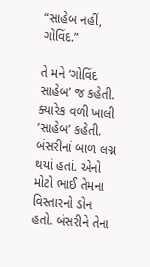“સાહેબ નહીં, ગોવિંદ.”

તે મને ‘ગોવિંદ સાહેબ’ જ કહેતી. ક્યારેક વળી ખાલી ‘સાહેબ’ કહેતી. બંસરીનાં બાળ લગ્ન થયાં હતાં. એનો મોટો ભાઈ તેમના વિસ્તારનો ડોન હતો. બંસરીને તેના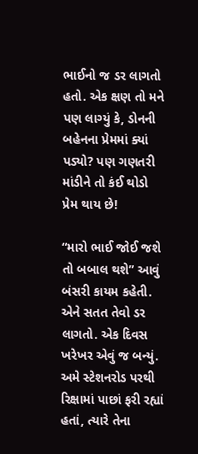ભાઈનો જ ડર લાગતો હતો. એક ક્ષણ તો મને પણ લાગ્યું કે, ડોનની બહેનના પ્રેમમાં ક્યાં પડ્યો? પણ ગણતરી માંડીને તો કંઈ થોડો પ્રેમ થાય છે!

“મારો ભાઈ જોઈ જશે તો બબાલ થશે” આવું બંસરી કાયમ કહેતી. એને સતત તેવો ડર લાગતો. એક દિવસ ખરેખર એવું જ બન્યું. અમે સ્ટેશનરોડ પરથી રિક્ષામાં પાછાં ફરી રહ્યાં હતાં, ત્યારે તેના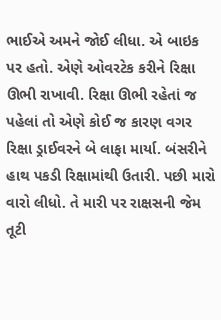ભાઈએ અમને જોઈ લીધા. એ બાઇક પર હતો. એણે ઓવરટેક કરીને રિક્ષા ઊભી રાખાવી. રિક્ષા ઊભી રહેતાં જ પહેલાં તો એણે કોઈ જ કારણ વગર રિક્ષા ડ્રાઈવરને બે લાફા માર્યા. બંસરીને હાથ પકડી રિક્ષામાંથી ઉતારી. પછી મારો વારો લીધો. તે મારી પર રાક્ષસની જેમ તૂટી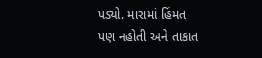પડ્યો. મારામાં હિંમત પણ નહોતી અને તાકાત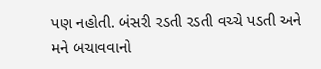પણ નહોતી. બંસરી રડતી રડતી વચ્ચે પડતી અને મને બચાવવાનો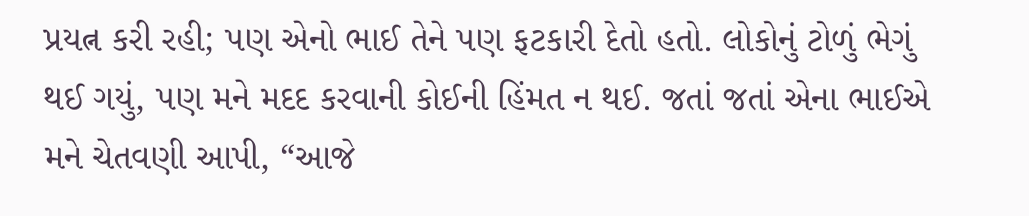પ્રયત્ન કરી રહી; પણ એનો ભાઈ તેને પણ ફટકારી દેતો હતો. લોકોનું ટોળું ભેગું થઈ ગયું, પણ મને મદદ કરવાની કોઈની હિંમત ન થઈ. જતાં જતાં એના ભાઈએ મને ચેતવણી આપી, “આજે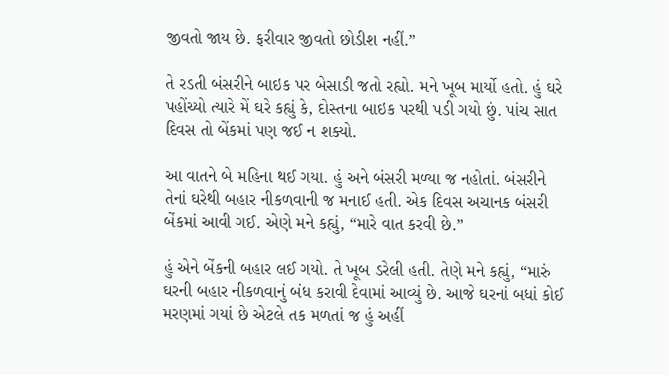જીવતો જાય છે. ફરીવાર જીવતો છોડીશ નહીં.”

તે રડતી બંસરીને બાઇક પર બેસાડી જતો રહ્યો. મને ખૂબ માર્યો હતો. હું ઘરે પહોંચ્યો ત્યારે મેં ઘરે કહ્યું કે, દોસ્તના બાઇક પરથી પડી ગયો છું. પાંચ સાત દિવસ તો બેંકમાં પણ જઈ ન શક્યો.

આ વાતને બે મહિના થઈ ગયા. હું અને બંસરી મળ્યા જ નહોતાં. બંસરીને તેનાં ઘરેથી બહાર નીકળવાની જ મનાઈ હતી. એક દિવસ અચાનક બંસરી બેંકમાં આવી ગઈ. એણે મને કહ્યું, “મારે વાત કરવી છે.”

હું એને બેંકની બહાર લઈ ગયો. તે ખૂબ ડરેલી હતી. તેણે મને કહ્યું, “મારું ઘરની બહાર નીકળવાનું બંધ કરાવી દેવામાં આવ્યું છે. આજે ઘરનાં બધાં કોઈ મરણમાં ગયાં છે એટલે તક મળતાં જ હું અહીં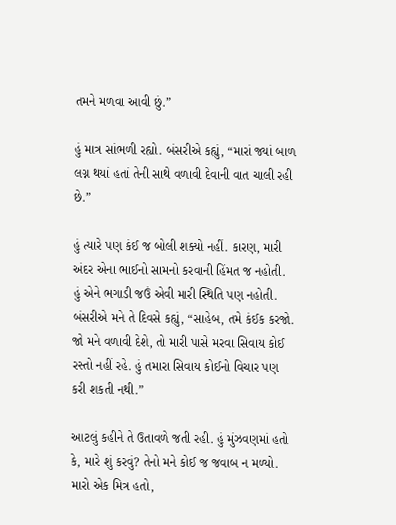તમને મળવા આવી છું.”

હું માત્ર સાંભળી રહ્યો. બંસરીએ કહ્યું, “મારાં જ્યાં બાળ લગ્ન થયાં હતાં તેની સાથે વળાવી દેવાની વાત ચાલી રહી છે.”

હું ત્યારે પણ કંઈ જ બોલી શક્યો નહીં. કારણ, મારી અંદર એના ભાઈનો સામનો કરવાની હિંમત જ નહોતી. હું એને ભગાડી જઉં એવી મારી સ્થિતિ પણ નહોતી. બંસરીએ મને તે દિવસે કહ્યું, “સાહેબ, તમે કંઈક કરજો. જો મને વળાવી દેશે, તો મારી પાસે મરવા સિવાય કોઈ રસ્તો નહીં રહે. હું તમારા સિવાય કોઈનો વિચાર પણ કરી શકતી નથી.”

આટલું કહીને તે ઉતાવળે જતી રહી. હું મુંઝવણમાં હતો કે, મારે શું કરવું? તેનો મને કોઈ જ જવાબ ન મળ્યો. મારો એક મિત્ર હતો,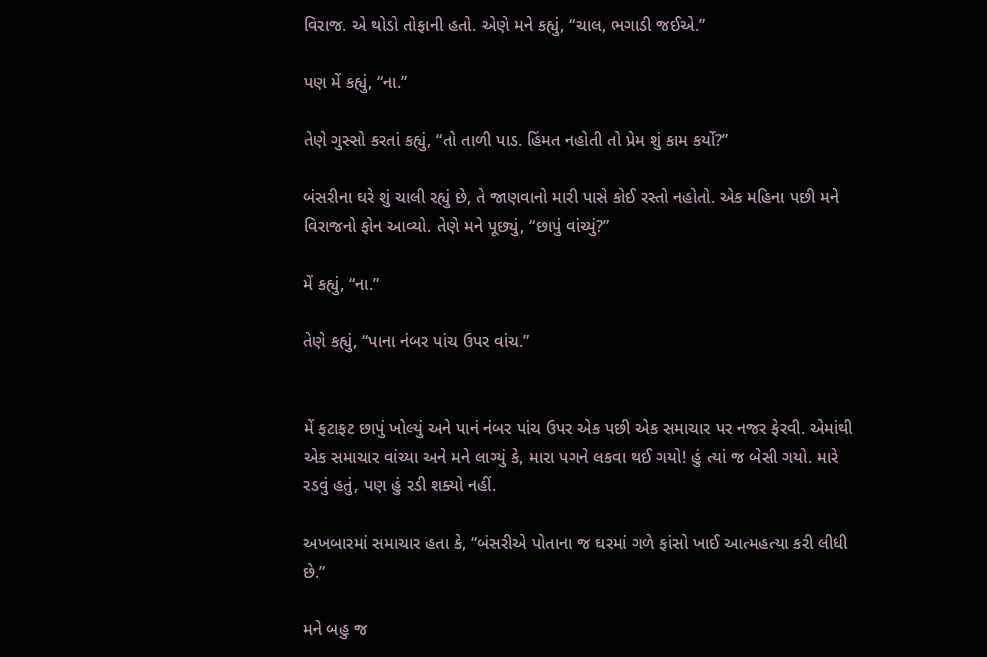વિરાજ. એ થોડો તોફાની હતો. એણે મને કહ્યું, “ચાલ, ભગાડી જઈએ.”

પણ મેં કહ્યું, “ના.”

તેણે ગુસ્સો કરતાં કહ્યું, “તો તાળી પાડ. હિંમત નહોતી તો પ્રેમ શું કામ કર્યો?”

બંસરીના ઘરે શું ચાલી રહ્યું છે, તે જાણવાનો મારી પાસે કોઈ રસ્તો નહોતો. એક મહિના પછી મને વિરાજનો ફોન આવ્યો. તેણે મને પૂછ્યું, “છાપું વાંચ્યું?”

મેં કહ્યું, “ના.”

તેણે કહ્યું, “પાના નંબર પાંચ ઉપર વાંચ.”


મેં ફટાફટ છાપું ખોલ્યું અને પાનં નંબર પાંચ ઉપર એક પછી એક સમાચાર પર નજર ફેરવી. એમાંથી એક સમાચાર વાંચ્યા અને મને લાગ્યું કે, મારા પગને લકવા થઈ ગયો! હું ત્યાં જ બેસી ગયો. મારે રડવું હતું, પણ હું રડી શક્યો નહીં.

અખબારમાં સમાચાર હતા કે, “બંસરીએ પોતાના જ ઘરમાં ગળે ફાંસો ખાઈ આત્મહત્યા કરી લીધી છે.”

મને બહુ જ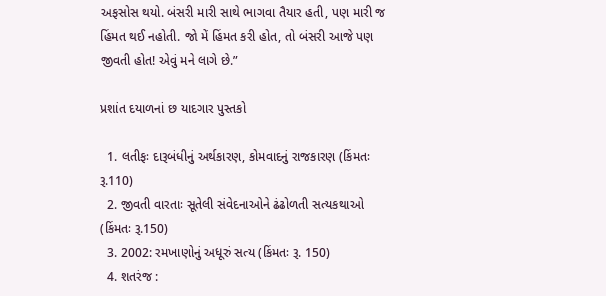અફસોસ થયો. બંસરી મારી સાથે ભાગવા તૈયાર હતી, પણ મારી જ હિંમત થઈ નહોતી. જો મેં હિંમત કરી હોત, તો બંસરી આજે પણ જીવતી હોત! એવું મને લાગે છે.”

પ્રશાંત દયાળનાં છ યાદગાર પુસ્તકો

  1. લતીફઃ દારૂબંધીનું અર્થકારણ, કોમવાદનું રાજકારણ (કિંમતઃ રૂ.110)
  2. જીવતી વારતાઃ સૂતેલી સંવેદનાઓને ઢંઢોળતી સત્યકથાઓ (કિંમતઃ રૂ.150)
  3. 2002: રમખાણોનું અધૂરું સત્ય (કિંમતઃ રૂ. 150)
  4. શતરંજ :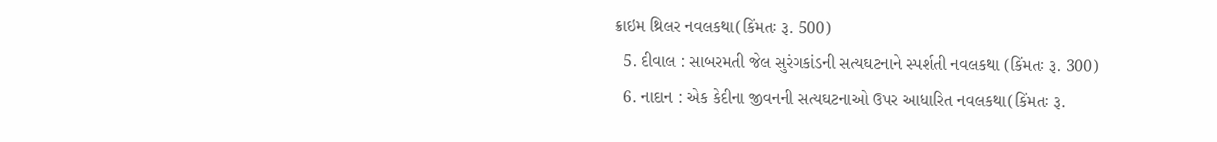ક્રાઇમ થ્રિલર નવલકથા(કિંમતઃ રૂ. 500)
  5. દીવાલ : સાબરમતી જેલ સુરંગકાંડની સત્યઘટનાને સ્પર્શતી નવલકથા (કિંમતઃ રૂ. 300)
  6. નાદાન : એક કેદીના જીવનની સત્યઘટનાઓ ઉપર આધારિત નવલકથા(કિંમતઃ રૂ.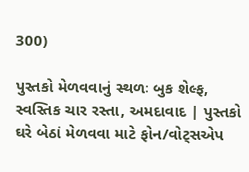300)

પુસ્તકો મેળવવાનું સ્થળઃ બુક શેલ્ફ, સ્વસ્તિક ચાર રસ્તા, અમદાવાદ | પુસ્તકો ઘરે બેઠાં મેળવવા માટે ફોન/વોટ્સએપ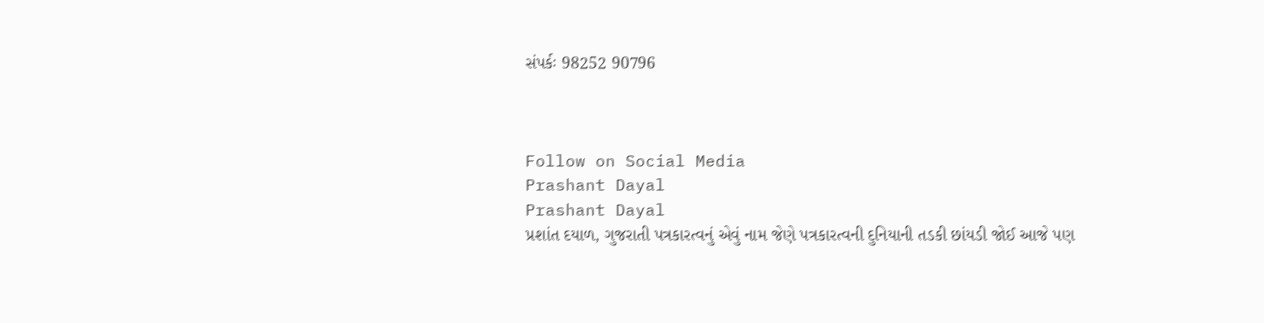સંપર્કઃ 98252 90796



Follow on Social Media
Prashant Dayal
Prashant Dayal
પ્રશાંત દયાળ, ગુજરાતી પત્રકારત્વનું એવું નામ જેણે પત્રકારત્વની દુનિયાની તડકી છાંયડી જોઈ આજે પણ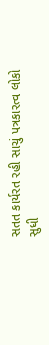સતત કાર્યરત રહી સાચું પત્રકારત્વ લોકો સુધી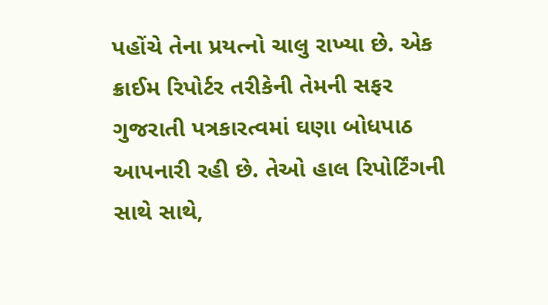પહોંચે તેના પ્રયત્નો ચાલુ રાખ્યા છે. એક ક્રાઈમ રિપોર્ટર તરીકેની તેમની સફર ગુજરાતી પત્રકારત્વમાં ઘણા બોધપાઠ આપનારી રહી છે. તેઓ હાલ રિપોર્ટિંગની સાથે સાથે,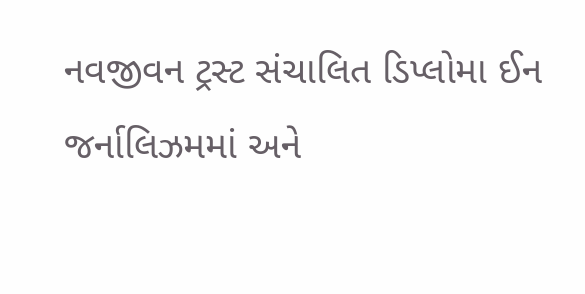નવજીવન ટ્રસ્ટ સંચાલિત ડિપ્લોમા ઈન જર્નાલિઝમમાં અને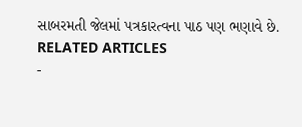સાબરમતી જેલમાં પત્રકારત્વના પાઠ પણ ભણાવે છે.
RELATED ARTICLES
-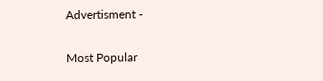Advertisment -

Most Popular